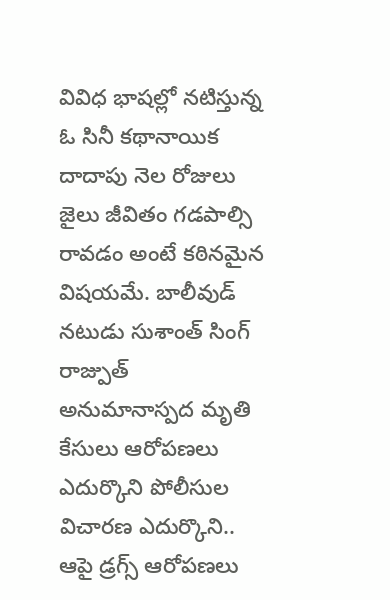వివిధ భాషల్లో నటిస్తున్న ఓ సినీ కథానాయిక దాదాపు నెల రోజులు జైలు జీవితం గడపాల్సి రావడం అంటే కఠినమైన విషయమే. బాలీవుడ్ నటుడు సుశాంత్ సింగ్ రాజ్పుత్ అనుమానాస్పద మృతి కేసులు ఆరోపణలు ఎదుర్కొని పోలీసుల విచారణ ఎదుర్కొని.. ఆపై డ్రగ్స్ ఆరోపణలు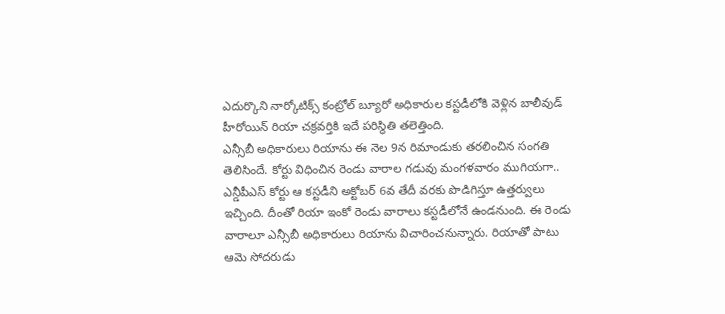ఎదుర్కొని నార్కోటిక్స్ కంట్రోల్ బ్యూరో అధికారుల కస్టడీలోకి వెళ్లిన బాలీవుడ్ హీరోయిన్ రియా చక్రవర్తికి ఇదే పరిస్థితి తలెత్తింది.
ఎన్సీబీ అధికారులు రియాను ఈ నెల 9న రిమాండుకు తరలించిన సంగతి తెలిసిందే. కోర్టు విధించిన రెండు వారాల గడువు మంగళవారం ముగియగా.. ఎన్డీపీఎస్ కోర్టు ఆ కస్టడీని అక్టోబర్ 6వ తేదీ వరకు పొడిగిస్తూ ఉత్తర్వులు ఇచ్చింది. దీంతో రియా ఇంకో రెండు వారాలు కస్టడీలోనే ఉండనుంది. ఈ రెండు వారాలూ ఎన్సీబీ అధికారులు రియాను విచారించనున్నారు. రియాతో పాటు ఆమె సోదరుడు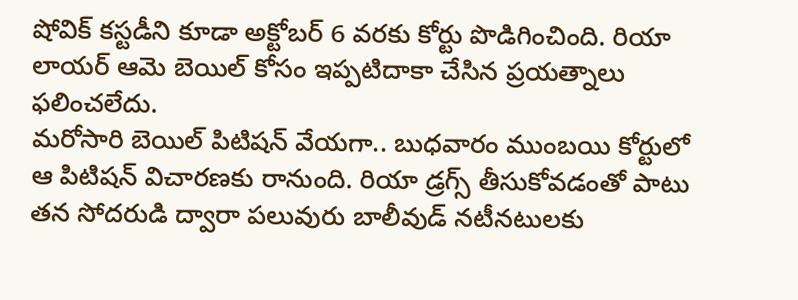షోవిక్ కస్టడీని కూడా అక్టోబర్ 6 వరకు కోర్టు పొడిగించింది. రియా లాయర్ ఆమె బెయిల్ కోసం ఇప్పటిదాకా చేసిన ప్రయత్నాలు ఫలించలేదు.
మరోసారి బెయిల్ పిటిషన్ వేయగా.. బుధవారం ముంబయి కోర్టులో ఆ పిటిషన్ విచారణకు రానుంది. రియా డ్రగ్స్ తీసుకోవడంతో పాటు తన సోదరుడి ద్వారా పలువురు బాలీవుడ్ నటీనటులకు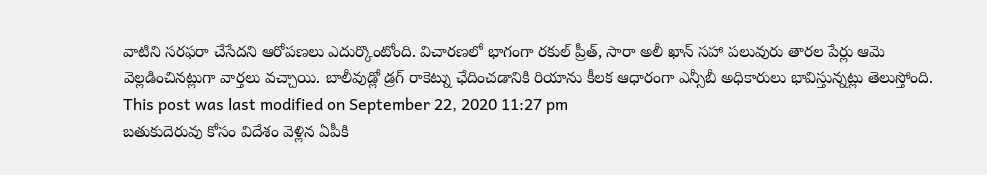వాటిని సరఫరా చేసేదని ఆరోపణలు ఎదుర్కొంటోంది. విచారణలో భాగంగా రకుల్ ప్రీత్, సారా అలీ ఖాన్ సహా పలువురు తారల పేర్లు ఆమె వెల్లడించినట్లుగా వార్తలు వచ్చాయి. బాలీవుడ్లో డ్రగ్ రాకెట్ను ఛేదించడానికి రియాను కీలక ఆధారంగా ఎన్సీబీ అధికారులు భావిస్తున్నట్లు తెలుస్తోంది.
This post was last modified on September 22, 2020 11:27 pm
బతుకుదెరువు కోసం విదేశం వెళ్లిన ఏపీకి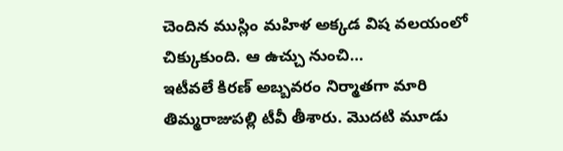చెందిన ముస్లిం మహిళ అక్కడ విష వలయంలో చిక్కుకుంది. ఆ ఉచ్చు నుంచి…
ఇటీవలే కిరణ్ అబ్బవరం నిర్మాతగా మారి తిమ్మరాజుపల్లి టీవీ తీశారు. మొదటి మూడు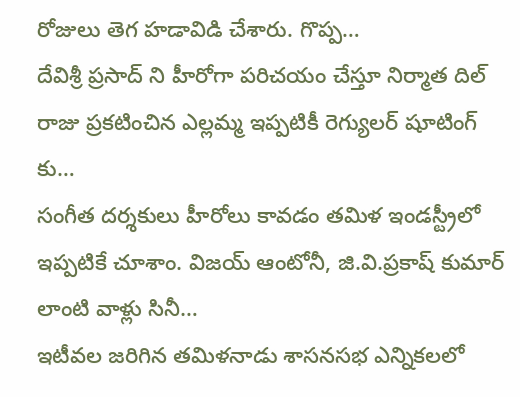రోజులు తెగ హడావిడి చేశారు. గొప్ప…
దేవిశ్రీ ప్రసాద్ ని హీరోగా పరిచయం చేస్తూ నిర్మాత దిల్ రాజు ప్రకటించిన ఎల్లమ్మ ఇప్పటికీ రెగ్యులర్ షూటింగ్ కు…
సంగీత దర్శకులు హీరోలు కావడం తమిళ ఇండస్ట్రీలో ఇప్పటికే చూశాం. విజయ్ ఆంటోనీ, జి.వి.ప్రకాష్ కుమార్ లాంటి వాళ్లు సినీ…
ఇటీవల జరిగిన తమిళనాడు శాసనసభ ఎన్నికలలో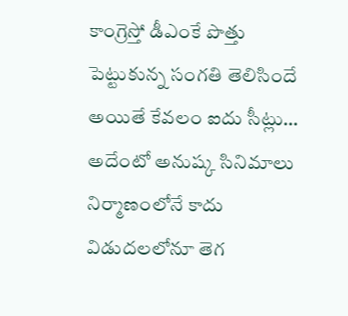కాంగ్రెస్తో డీఎంకే పొత్తు పెట్టుకున్న సంగతి తెలిసిందే అయితే కేవలం ఐదు సీట్లు…
అదేంటో అనుష్క సినిమాలు నిర్మాణంలోనే కాదు విడుదలలోనూ తెగ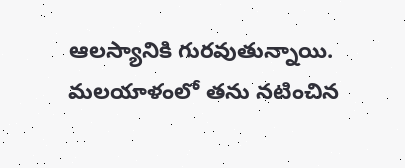ఆలస్యానికి గురవుతున్నాయి. మలయాళంలో తను నటించిన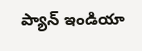ప్యాన్ ఇండియా